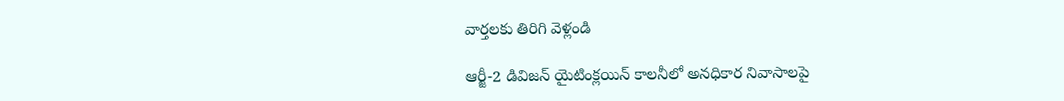వార్తలకు తిరిగి వెళ్లండి

ఆర్జీ-2 డివిజన్ యైటింక్లయిన్ కాలనీలో అనధికార నివాసాలపై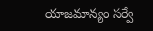యాజమాన్యం సర్వే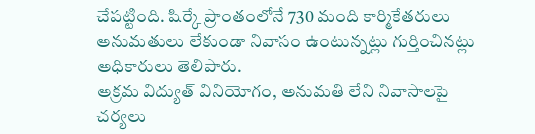చేపట్టింది. షిర్కే ప్రాంతంలోనే 730 మంది కార్మికేతరులు అనుమతులు లేకుండా నివాసం ఉంటున్నట్లు గుర్తించినట్లు అధికారులు తెలిపారు.
అక్రమ విద్యుత్ వినియోగం, అనుమతి లేని నివాసాలపై చర్యలు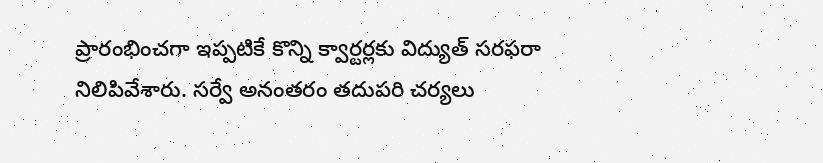ప్రారంభించగా ఇప్పటికే కొన్ని క్వార్టర్లకు విద్యుత్ సరఫరా నిలిపివేశారు. సర్వే అనంతరం తదుపరి చర్యలు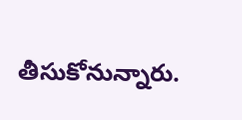తీసుకోనున్నారు.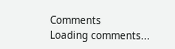Comments
Loading comments...